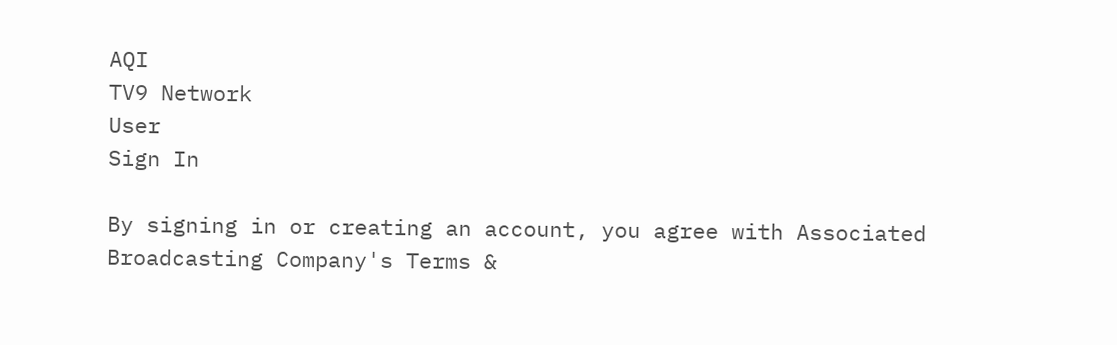AQI
TV9 Network
User
Sign In

By signing in or creating an account, you agree with Associated Broadcasting Company's Terms &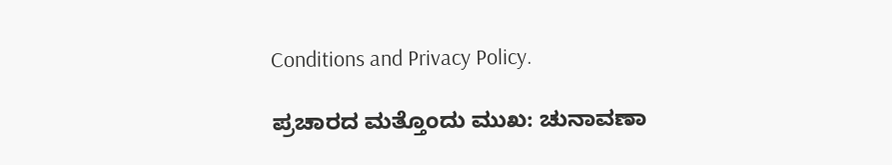Conditions and Privacy Policy.

ಪ್ರಚಾರದ ಮತ್ತೊಂದು ಮುಖ: ಚುನಾವಣಾ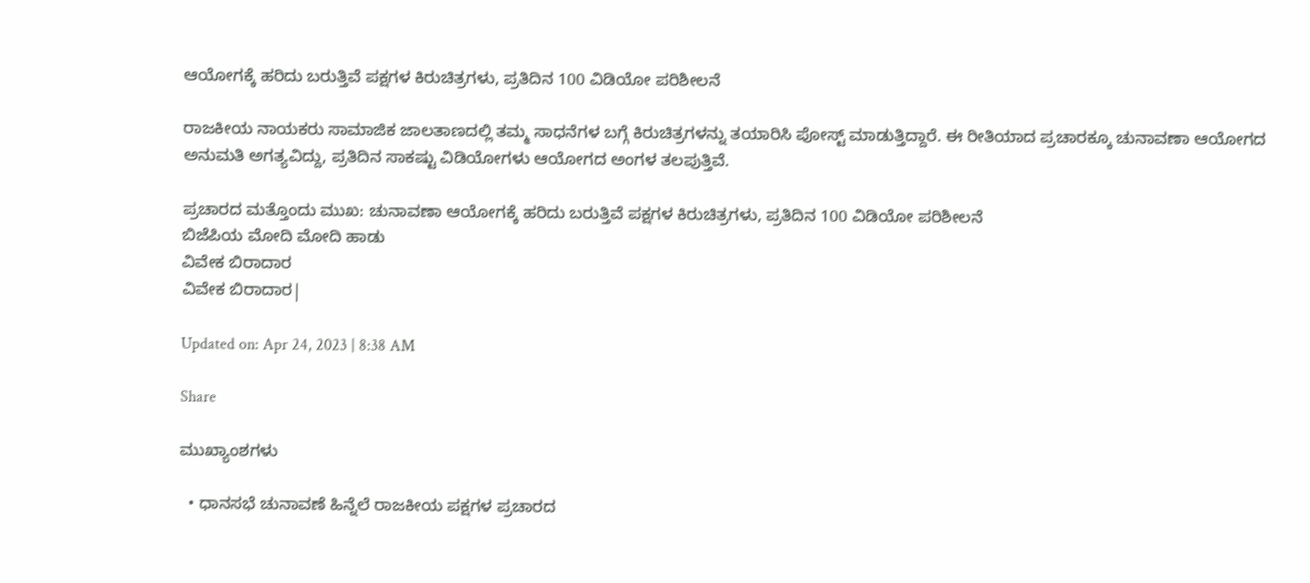ಆಯೋಗಕ್ಕೆ ಹರಿದು ಬರುತ್ತಿವೆ ಪಕ್ಷಗಳ ಕಿರುಚಿತ್ರಗಳು, ಪ್ರತಿದಿನ 100 ವಿಡಿಯೋ ಪರಿಶೀಲನೆ

ರಾಜಕೀಯ ನಾಯಕರು ಸಾಮಾಜಿಕ ಜಾಲತಾಣದಲ್ಲಿ ತಮ್ಮ ಸಾಧನೆಗಳ ಬಗ್ಗೆ ಕಿರುಚಿತ್ರಗಳನ್ನು ತಯಾರಿಸಿ ಪೋಸ್ಟ್ ಮಾಡುತ್ತಿದ್ದಾರೆ. ಈ ರೀತಿಯಾದ ಪ್ರಚಾರಕ್ಕೂ ಚುನಾವಣಾ ಆಯೋಗದ ಅನುಮತಿ ಅಗತ್ಯವಿದ್ದು, ಪ್ರತಿದಿನ ಸಾಕಷ್ಟು ವಿಡಿಯೋಗಳು ಆಯೋಗದ ಅಂಗಳ ತಲಪುತ್ತಿವೆ.

ಪ್ರಚಾರದ ಮತ್ತೊಂದು ಮುಖ: ಚುನಾವಣಾ ಆಯೋಗಕ್ಕೆ ಹರಿದು ಬರುತ್ತಿವೆ ಪಕ್ಷಗಳ ಕಿರುಚಿತ್ರಗಳು, ಪ್ರತಿದಿನ 100 ವಿಡಿಯೋ ಪರಿಶೀಲನೆ
ಬಿಜೆಪಿಯ ಮೋದಿ ಮೋದಿ ಹಾಡು
ವಿವೇಕ ಬಿರಾದಾರ
ವಿವೇಕ ಬಿರಾದಾರ|

Updated on: Apr 24, 2023 | 8:38 AM

Share

ಮುಖ್ಯಾಂಶಗಳು

  • ಧಾನಸಭೆ ಚುನಾವಣೆ ಹಿನ್ನೆಲೆ ರಾಜಕೀಯ ಪಕ್ಷಗಳ ಪ್ರಚಾರದ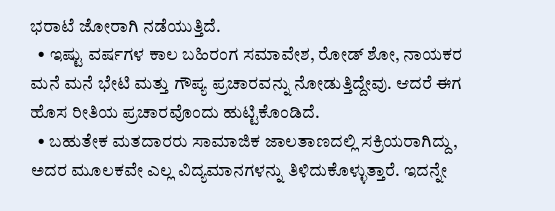ಭರಾಟೆ ಜೋರಾಗಿ ನಡೆಯುತ್ತಿದೆ.
  • ಇಷ್ಟು ವರ್ಷಗಳ ಕಾಲ ಬಹಿರಂಗ ಸಮಾವೇಶ, ರೋಡ್ ಶೋ, ನಾಯಕರ ಮನೆ ಮನೆ ಭೇಟಿ ಮತ್ತು ಗೌಪ್ಯ ಪ್ರಚಾರವನ್ನು ನೋಡುತ್ತಿದ್ದೇವು. ಆದರೆ ಈಗ ಹೊಸ ರೀತಿಯ ಪ್ರಚಾರವೊಂದು ಹುಟ್ಟಿಕೊಂಡಿದೆ.
  • ಬಹುತೇಕ ಮತದಾರರು ಸಾಮಾಜಿಕ ಜಾಲತಾಣದಲ್ಲಿ ಸಕ್ರಿಯರಾಗಿದ್ದು, ಅದರ ಮೂಲಕವೇ ಎಲ್ಲ ವಿದ್ಯಮಾನಗಳನ್ನು ತಿಳಿದುಕೊಳ್ಳುತ್ತಾರೆ. ಇದನ್ನೇ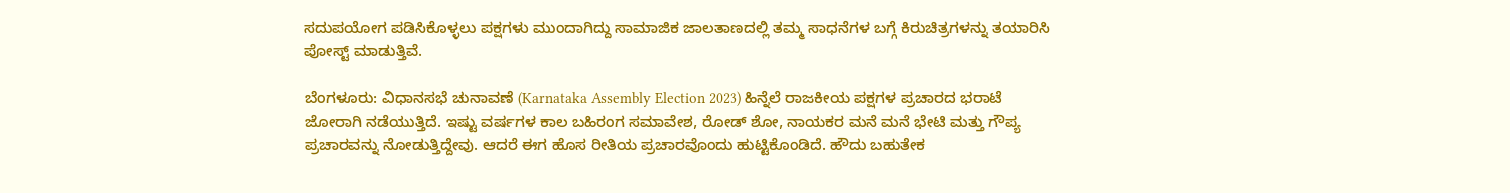ಸದುಪಯೋಗ ಪಡಿಸಿಕೊಳ್ಳಲು ಪಕ್ಷಗಳು ಮುಂದಾಗಿದ್ದು ಸಾಮಾಜಿಕ ಜಾಲತಾಣದಲ್ಲಿ ತಮ್ಮ ಸಾಧನೆಗಳ ಬಗ್ಗೆ ಕಿರುಚಿತ್ರಗಳನ್ನು ತಯಾರಿಸಿ ಪೋಸ್ಟ್ ಮಾಡುತ್ತಿವೆ.

ಬೆಂಗಳೂರು: ವಿಧಾನಸಭೆ ಚುನಾವಣೆ (Karnataka Assembly Election 2023) ಹಿನ್ನೆಲೆ ರಾಜಕೀಯ ಪಕ್ಷಗಳ ಪ್ರಚಾರದ ಭರಾಟೆ ಜೋರಾಗಿ ನಡೆಯುತ್ತಿದೆ. ಇಷ್ಟು ವರ್ಷಗಳ ಕಾಲ ಬಹಿರಂಗ ಸಮಾವೇಶ, ರೋಡ್ ಶೋ, ನಾಯಕರ ಮನೆ ಮನೆ ಭೇಟಿ ಮತ್ತು ಗೌಪ್ಯ ಪ್ರಚಾರವನ್ನು ನೋಡುತ್ತಿದ್ದೇವು. ಆದರೆ ಈಗ ಹೊಸ ರೀತಿಯ ಪ್ರಚಾರವೊಂದು ಹುಟ್ಟಿಕೊಂಡಿದೆ. ಹೌದು ಬಹುತೇಕ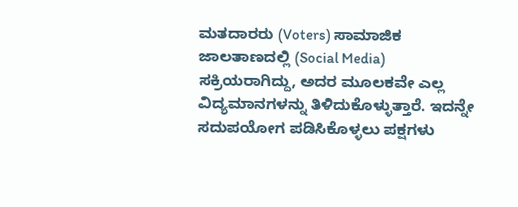ಮತದಾರರು (Voters) ಸಾಮಾಜಿಕ ಜಾಲತಾಣದಲ್ಲಿ (Social Media) ಸಕ್ರಿಯರಾಗಿದ್ದು, ಅದರ ಮೂಲಕವೇ ಎಲ್ಲ ವಿದ್ಯಮಾನಗಳನ್ನು ತಿಳಿದುಕೊಳ್ಳುತ್ತಾರೆ. ಇದನ್ನೇ ಸದುಪಯೋಗ ಪಡಿಸಿಕೊಳ್ಳಲು ಪಕ್ಷಗಳು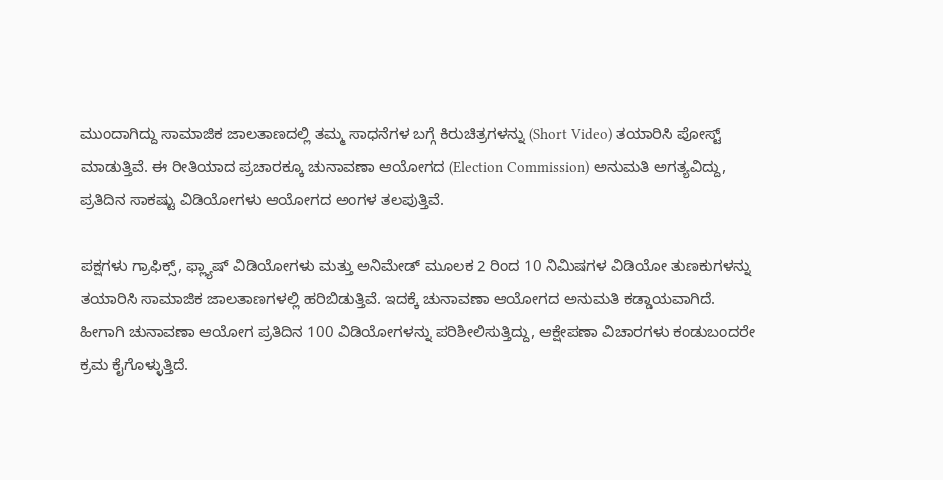ಮುಂದಾಗಿದ್ದು ಸಾಮಾಜಿಕ ಜಾಲತಾಣದಲ್ಲಿ ತಮ್ಮ ಸಾಧನೆಗಳ ಬಗ್ಗೆ ಕಿರುಚಿತ್ರಗಳನ್ನು (Short Video) ತಯಾರಿಸಿ ಪೋಸ್ಟ್ ಮಾಡುತ್ತಿವೆ. ಈ ರೀತಿಯಾದ ಪ್ರಚಾರಕ್ಕೂ ಚುನಾವಣಾ ಆಯೋಗದ (Election Commission) ಅನುಮತಿ ಅಗತ್ಯವಿದ್ದು, ಪ್ರತಿದಿನ ಸಾಕಷ್ಟು ವಿಡಿಯೋಗಳು ಆಯೋಗದ ಅಂಗಳ ತಲಪುತ್ತಿವೆ.

ಪಕ್ಷಗಳು ಗ್ರಾಫಿಕ್ಸ್, ಫ್ಲ್ಯಾಷ್ ವಿಡಿಯೋಗಳು ಮತ್ತು ಅನಿಮೇಡ್ ಮೂಲಕ 2 ರಿಂದ 10 ನಿಮಿಷಗಳ ವಿಡಿಯೋ ತುಣಕುಗಳನ್ನು ತಯಾರಿಸಿ ಸಾಮಾಜಿಕ ಜಾಲತಾಣಗಳಲ್ಲಿ ಹರಿಬಿಡುತ್ತಿವೆ. ಇದಕ್ಕೆ ಚುನಾವಣಾ ಆಯೋಗದ ಅನುಮತಿ ಕಡ್ಡಾಯವಾಗಿದೆ. ಹೀಗಾಗಿ ಚುನಾವಣಾ ಆಯೋಗ ಪ್ರತಿದಿನ 100 ವಿಡಿಯೋಗಳನ್ನು ಪರಿಶೀಲಿಸುತ್ತಿದ್ದು, ಆಕ್ಷೇಪಣಾ ವಿಚಾರಗಳು ಕಂಡುಬಂದರೇ ಕ್ರಮ ಕೈಗೊಳ್ಳುತ್ತಿದೆ.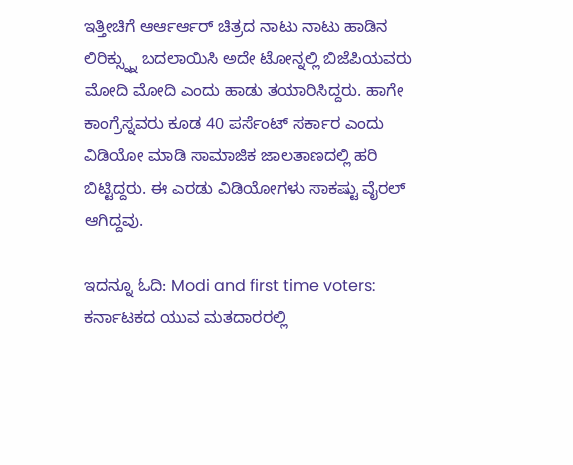ಇತ್ತೀಚಿಗೆ ಆರ್ಆರ್ಆರ್ ಚಿತ್ರದ ನಾಟು ನಾಟು ಹಾಡಿನ ಲಿರಿಕ್ಸ್ನ್ನು ಬದಲಾಯಿಸಿ ಅದೇ ಟೋನ್ನಲ್ಲಿ ಬಿಜೆಪಿಯವರು ಮೋದಿ ಮೋದಿ ಎಂದು ಹಾಡು ತಯಾರಿಸಿದ್ದರು. ಹಾಗೇ ಕಾಂಗ್ರೆಸ್ನವರು ಕೂಡ 40 ಪರ್ಸೆಂಟ್ ಸರ್ಕಾರ ಎಂದು ವಿಡಿಯೋ ಮಾಡಿ ಸಾಮಾಜಿಕ ಜಾಲತಾಣದಲ್ಲಿ ಹರಿ ಬಿಟ್ಟಿದ್ದರು. ಈ ಎರಡು ವಿಡಿಯೋಗಳು ಸಾಕಷ್ಟು ವೈರಲ್ ಆಗಿದ್ದವು.

ಇದನ್ನೂ ಓದಿ: Modi and first time voters: ಕರ್ನಾಟಕದ ಯುವ ಮತದಾರರಲ್ಲಿ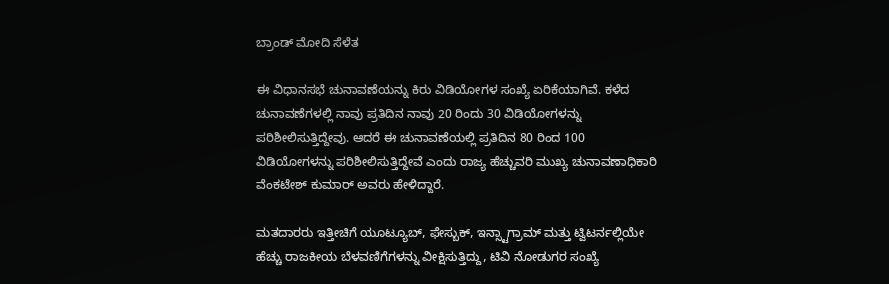ಬ್ರಾಂಡ್ ಮೋದಿ ಸೆಳೆತ

ಈ ವಿಧಾನಸಭೆ ಚುನಾವಣೆಯನ್ನು ಕಿರು ವಿಡಿಯೋಗಳ ಸಂಖ್ಯೆ ಏರಿಕೆಯಾಗಿವೆ. ಕಳೆದ ಚುನಾವಣೆಗಳಲ್ಲಿ ನಾವು ಪ್ರತಿದಿನ ನಾವು 20 ರಿಂದು 30 ವಿಡಿಯೋಗಳನ್ನು ಪರಿಶೀಲಿಸುತ್ತಿದ್ದೇವು. ಆದರೆ ಈ ಚುನಾವಣೆಯಲ್ಲಿ ಪ್ರತಿದಿನ 80 ರಿಂದ 100 ವಿಡಿಯೋಗಳನ್ನು ಪರಿಶೀಲಿಸುತ್ತಿದ್ದೇವೆ ಎಂದು ರಾಜ್ಯ ಹೆಚ್ಚುವರಿ ಮುಖ್ಯ ಚುನಾವಣಾಧಿಕಾರಿ ವೆಂಕಟೇಶ್ ಕುಮಾರ್ ಅವರು ಹೇಳಿದ್ದಾರೆ.

ಮತದಾರರು ಇತ್ತೀಚಿಗೆ ಯೂಟ್ಯೂಬ್, ಫೇಸ್ಬುಕ್, ಇನ್ಸ್ಟಾಗ್ರಾಮ್ ಮತ್ತು ಟ್ವಿಟರ್ನಲ್ಲಿಯೇ ಹೆಚ್ಚು ರಾಜಕೀಯ ಬೆಳವಣಿಗೆಗಳನ್ನು ವೀಕ್ಷಿಸುತ್ತಿದ್ದು, ಟಿವಿ ನೋಡುಗರ ಸಂಖ್ಯೆ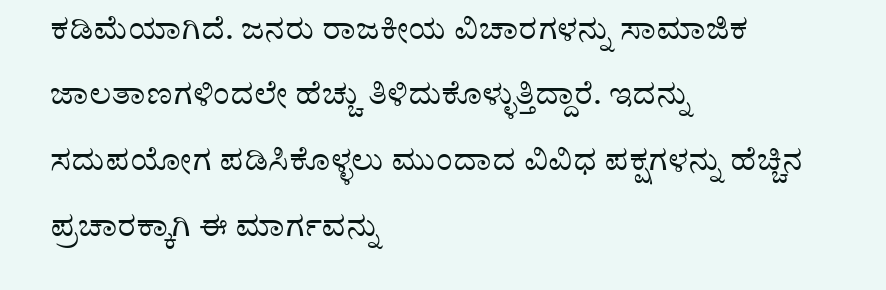ಕಡಿಮೆಯಾಗಿದೆ. ಜನರು ರಾಜಕೀಯ ವಿಚಾರಗಳನ್ನು ಸಾಮಾಜಿಕ ಜಾಲತಾಣಗಳಿಂದಲೇ ಹೆಚ್ಚು ತಿಳಿದುಕೊಳ್ಳುತ್ತಿದ್ದಾರೆ. ಇದನ್ನು ಸದುಪಯೋಗ ಪಡಿಸಿಕೊಳ್ಳಲು ಮುಂದಾದ ವಿವಿಧ ಪಕ್ಷಗಳನ್ನು ಹೆಚ್ಚಿನ ಪ್ರಚಾರಕ್ಕಾಗಿ ಈ ಮಾರ್ಗವನ್ನು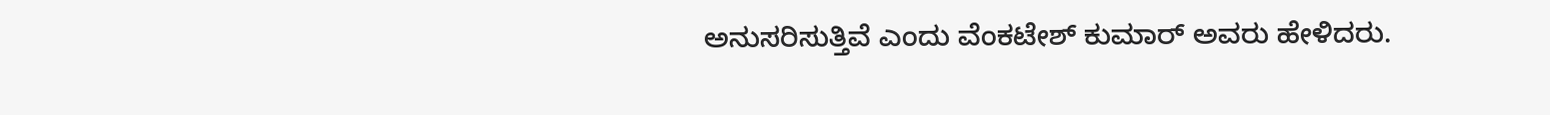ಅನುಸರಿಸುತ್ತಿವೆ ಎಂದು ವೆಂಕಟೇಶ್ ಕುಮಾರ್ ಅವರು ಹೇಳಿದರು.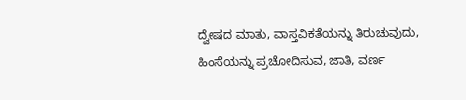ದ್ವೇಷದ ಮಾತು, ವಾಸ್ತವಿಕತೆಯನ್ನು ತಿರುಚುವುದು, ಹಿಂಸೆಯನ್ನು ಪ್ರಚೋದಿಸುವ, ಜಾತಿ, ವರ್ಣ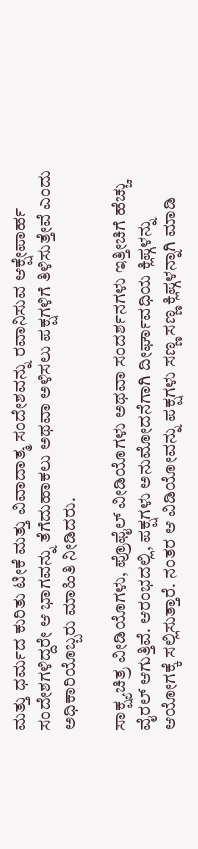ಮತ್ತು ಧರ್ಮದ ಕುರಿತು ಟೀಕೆ ಮತ್ತು ವಿವಾದಾತ್ಮ ಸಂದೇಶವನ್ನು ರವಾನಿಸುವ ಆಕ್ಷೇಪಾರ್ಹ ಸಂದೇಶಗಳಿದ್ದರೇ ಆ ಭಾಗವನ್ನು ತೆಗೆದುಹಾಕಲು ಅಥವಾ ಅಳಿಸಲು ಪಕ್ಷಗಳಿಗೆ ತಿಳಿಸುತ್ತೇವೆ ಎಂದು ಅಧಿಕಾರಿಯೊಬ್ಬರು ಮಾಹಿತಿ ನೀಡಿದರು.

ಸಾಕ್ಷ್ಯಚಿತ್ರ ವೀಡಿಯೊಗಳು, ಪ್ರೊಫೈಲ್ ವೀಡಿಯೊಗಳು ಅಥವಾ ಸಂದರ್ಶನಗಳು ಇತ್ತೀಚಿಗೆ ಹೆಚ್ಚು ವೈರಲ್ ಆಗುತ್ತಿವೆ. ಆರಂಭದಲ್ಲಿ, ಪಕ್ಷಗಳು ಅನುಮೋದನೆಗಾಗಿ ದೀರ್ಘಾವಧಿಯ ಕ್ಲಿಪ್ಗಳನ್ನು ಆಯೋಗಕ್ಕೆ ಸಲ್ಲಿಸುತ್ತಾರೆ. ನಂತರ ಆ ವಿಡಿಯೋವನ್ನು ಪಕ್ಷಗಳು ಸಣ್ಣ ಸಣ್ಣ ಕ್ಲಿಪ್ಗಳನ್ನಾಗಿ ಮಾಡಿ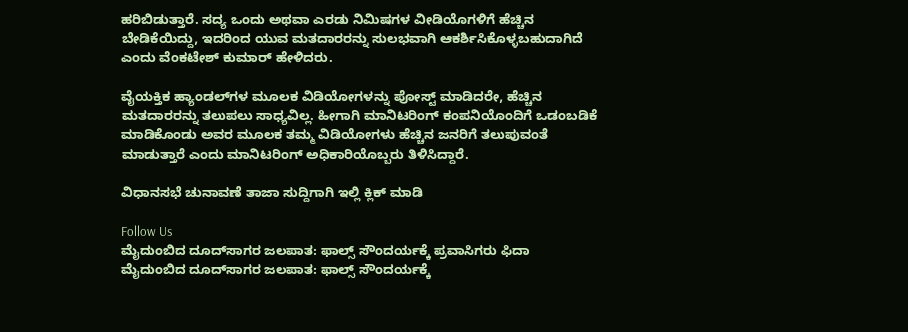ಹರಿಬಿಡುತ್ತಾರೆ. ಸದ್ಯ ಒಂದು ಅಥವಾ ಎರಡು ನಿಮಿಷಗಳ ವೀಡಿಯೊಗಳಿಗೆ ಹೆಚ್ಚಿನ ಬೇಡಿಕೆಯಿದ್ದು, ಇದರಿಂದ ಯುವ ಮತದಾರರನ್ನು ಸುಲಭವಾಗಿ ಆಕರ್ಶಿಸಿಕೊಳ್ಳಬಹುದಾಗಿದೆ ಎಂದು ವೆಂಕಟೇಶ್ ಕುಮಾರ್ ಹೇಳಿದರು.

ವೈಯಕ್ತಿಕ ಹ್ಯಾಂಡಲ್‌ಗಳ ಮೂಲಕ ವಿಡಿಯೋಗಳನ್ನು ಪೋಸ್ಟ್ ಮಾಡಿದರೇ, ಹೆಚ್ಚಿನ ಮತದಾರರನ್ನು ತಲುಪಲು ಸಾಧ್ಯವಿಲ್ಲ. ಹೀಗಾಗಿ ಮಾನಿಟರಿಂಗ್ ಕಂಪನಿಯೊಂದಿಗೆ ಒಡಂಬಡಿಕೆ ಮಾಡಿಕೊಂಡು ಅವರ ಮೂಲಕ ತಮ್ಮ ವಿಡಿಯೋಗಳು ಹೆಚ್ಚಿನ ಜನರಿಗೆ ತಲುಪುವಂತೆ ಮಾಡುತ್ತಾರೆ ಎಂದು ಮಾನಿಟರಿಂಗ್ ಅಧಿಕಾರಿಯೊಬ್ಬರು ತಿಳಿಸಿದ್ದಾರೆ.

ವಿಧಾನಸಭೆ ಚುನಾವಣೆ ತಾಜಾ ಸುದ್ದಿಗಾಗಿ ಇಲ್ಲಿ ಕ್ಲಿಕ್ ಮಾಡಿ

Follow Us
ಮೈದುಂಬಿದ ದೂದ್‌ಸಾಗರ ಜಲಪಾತ: ಫಾಲ್ಸ್ ಸೌಂದರ್ಯಕ್ಕೆ ಪ್ರವಾಸಿಗರು ಫಿದಾ
ಮೈದುಂಬಿದ ದೂದ್‌ಸಾಗರ ಜಲಪಾತ: ಫಾಲ್ಸ್ ಸೌಂದರ್ಯಕ್ಕೆ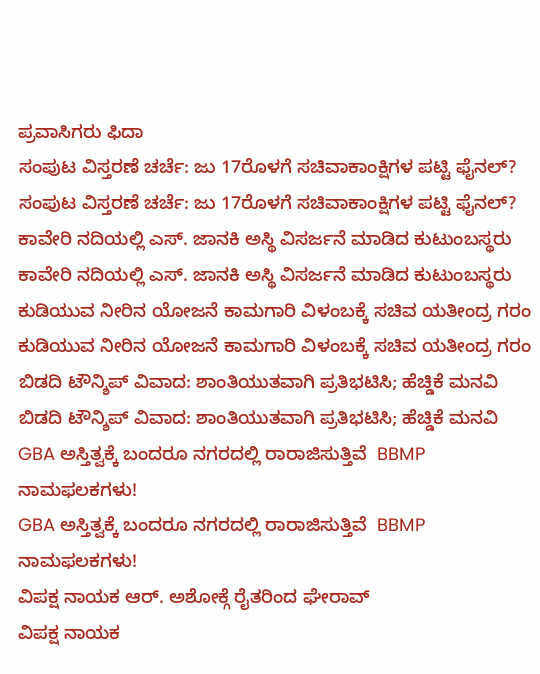ಪ್ರವಾಸಿಗರು ಫಿದಾ
ಸಂಪುಟ ವಿಸ್ತರಣೆ ಚರ್ಚೆ: ಜು 17ರೊಳಗೆ ಸಚಿವಾಕಾಂಕ್ಷಿಗಳ ಪಟ್ಟಿ ಫೈನಲ್?
ಸಂಪುಟ ವಿಸ್ತರಣೆ ಚರ್ಚೆ: ಜು 17ರೊಳಗೆ ಸಚಿವಾಕಾಂಕ್ಷಿಗಳ ಪಟ್ಟಿ ಫೈನಲ್?
ಕಾವೇರಿ ನದಿಯಲ್ಲಿ ಎಸ್. ಜಾನಕಿ ಅಸ್ಥಿ ವಿಸರ್ಜನೆ ಮಾಡಿದ ಕುಟುಂಬಸ್ಥರು
ಕಾವೇರಿ ನದಿಯಲ್ಲಿ ಎಸ್. ಜಾನಕಿ ಅಸ್ಥಿ ವಿಸರ್ಜನೆ ಮಾಡಿದ ಕುಟುಂಬಸ್ಥರು
ಕುಡಿಯುವ ನೀರಿನ ಯೋಜನೆ ಕಾಮಗಾರಿ ವಿಳಂಬಕ್ಕೆ ಸಚಿವ ಯತೀಂದ್ರ ಗರಂ
ಕುಡಿಯುವ ನೀರಿನ ಯೋಜನೆ ಕಾಮಗಾರಿ ವಿಳಂಬಕ್ಕೆ ಸಚಿವ ಯತೀಂದ್ರ ಗರಂ
ಬಿಡದಿ ಟೌನ್ಶಿಪ್ ವಿವಾದ: ಶಾಂತಿಯುತವಾಗಿ ಪ್ರತಿಭಟಿಸಿ; ಹೆಚ್ಡಿಕೆ ಮನವಿ
ಬಿಡದಿ ಟೌನ್ಶಿಪ್ ವಿವಾದ: ಶಾಂತಿಯುತವಾಗಿ ಪ್ರತಿಭಟಿಸಿ; ಹೆಚ್ಡಿಕೆ ಮನವಿ
GBA ಅಸ್ತಿತ್ವಕ್ಕೆ ಬಂದರೂ ನಗರದಲ್ಲಿ ರಾರಾಜಿಸುತ್ತಿವೆ  BBMP ನಾಮಫಲಕಗಳು!
GBA ಅಸ್ತಿತ್ವಕ್ಕೆ ಬಂದರೂ ನಗರದಲ್ಲಿ ರಾರಾಜಿಸುತ್ತಿವೆ  BBMP ನಾಮಫಲಕಗಳು!
ವಿಪಕ್ಷ ನಾಯಕ ಆರ್. ಅಶೋಕ್ಗೆ ರೈತರಿಂದ ಘೇರಾವ್
ವಿಪಕ್ಷ ನಾಯಕ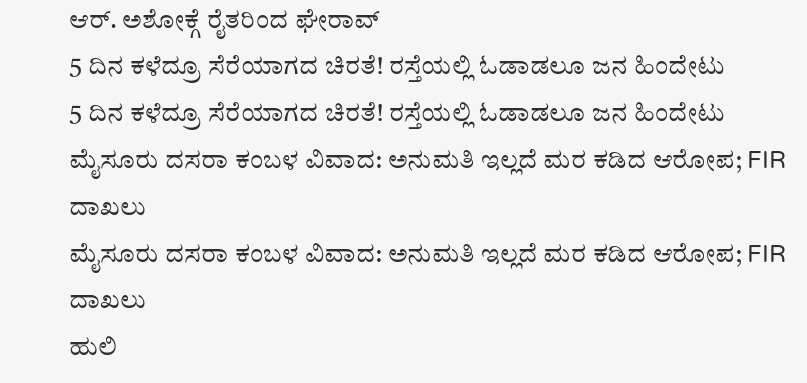ಆರ್. ಅಶೋಕ್ಗೆ ರೈತರಿಂದ ಘೇರಾವ್
5 ದಿನ ಕಳೆದ್ರೂ ಸೆರೆಯಾಗದ ಚಿರತೆ! ರಸ್ತೆಯಲ್ಲಿ ಓಡಾಡಲೂ ಜನ ಹಿಂದೇಟು
5 ದಿನ ಕಳೆದ್ರೂ ಸೆರೆಯಾಗದ ಚಿರತೆ! ರಸ್ತೆಯಲ್ಲಿ ಓಡಾಡಲೂ ಜನ ಹಿಂದೇಟು
ಮೈಸೂರು ದಸರಾ ಕಂಬಳ ವಿವಾದ: ಅನುಮತಿ ಇಲ್ಲದೆ ಮರ‌ ಕಡಿದ ಆರೋಪ; FIR ದಾಖಲು
ಮೈಸೂರು ದಸರಾ ಕಂಬಳ ವಿವಾದ: ಅನುಮತಿ ಇಲ್ಲದೆ ಮರ‌ ಕಡಿದ ಆರೋಪ; FIR ದಾಖಲು
ಹುಲಿ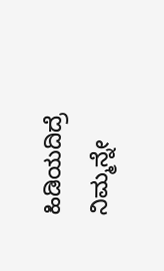ಹಿಡಿಯದಿದ್ರೆ ನಿಮ್ಮನ್ನೇ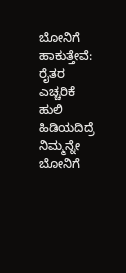ಬೋನಿಗೆ ಹಾಕುತ್ತೇವೆ: ರೈತರ ಎಚ್ಚರಿಕೆ
ಹುಲಿ ಹಿಡಿಯದಿದ್ರೆ ನಿಮ್ಮನ್ನೇ ಬೋನಿಗೆ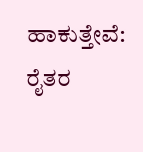ಹಾಕುತ್ತೇವೆ: ರೈತರ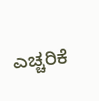ಎಚ್ಚರಿಕೆ